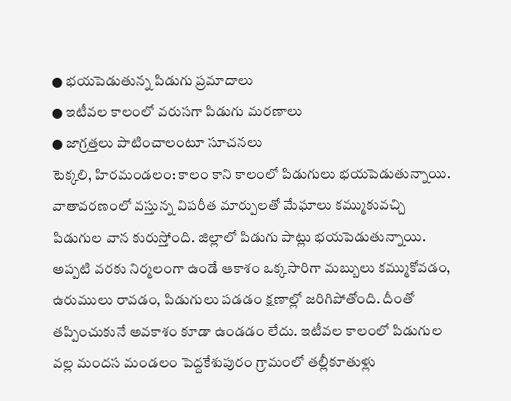● భయపెడుతున్న పిడుగు ప్రమాదాలు
● ఇటీవల కాలంలో వరుసగా పిడుగు మరణాలు
● జాగ్రత్తలు పాటించాలంటూ సూచనలు
టెక్కలి, హిరమండలం: కాలం కాని కాలంలో పిడుగులు భయపెడుతున్నాయి. వాతావరణంలో వస్తున్న విపరీత మార్పులతో మేఘాలు కమ్ముకువచ్చి పిడుగుల వాన కురుస్తోంది. జిల్లాలో పిడుగు పాట్లు భయపెడుతున్నాయి. అప్పటి వరకు నిర్మలంగా ఉండే ఆకాశం ఒక్కసారిగా మబ్బులు కమ్ముకోవడం, ఉరుములు రావడం, పిడుగులు పడడం క్షణాల్లో జరిగిపోతోంది. దీంతో తప్పించుకునే అవకాశం కూడా ఉండడం లేదు. ఇటీవల కాలంలో పిడుగుల వల్ల మందస మండలం పెద్దకేశుపురం గ్రామంలో తల్లీకూతుళ్లు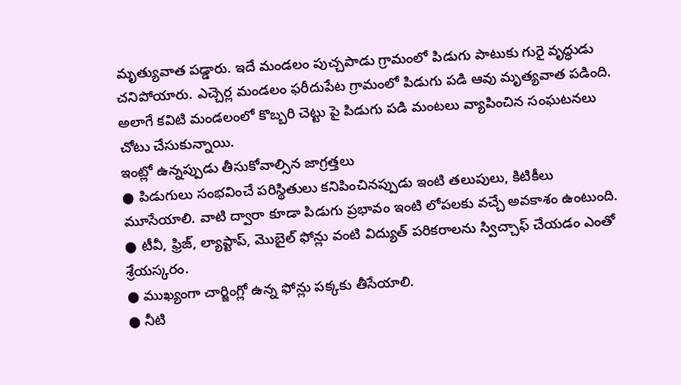మృత్యువాత పడ్డారు. ఇదే మండలం పుచ్చపాడు గ్రామంలో పిడుగు పాటుకు గురై వృద్ధుడు చనిపోయారు. ఎచ్చెర్ల మండలం ఫరీదుపేట గ్రామంలో పిడుగు పడి ఆవు మృత్యవాత పడింది. అలాగే కవిటి మండలంలో కొబ్బరి చెట్టు పై పిడుగు పడి మంటలు వ్యాపించిన సంఘటనలు చోటు చేసుకున్నాయి.
ఇంట్లో ఉన్నప్పుడు తీసుకోవాల్సిన జాగ్రత్తలు
● పిడుగులు సంభవించే పరిస్థితులు కనిపించినప్పుడు ఇంటి తలుపులు, కిటికీలు మూసేయాలి. వాటి ద్వారా కూడా పిడుగు ప్రభావం ఇంటి లోపలకు వచ్చే అవకాశం ఉంటుంది.
● టీవీ, ఫ్రిజ్, ల్యాప్టాప్, మొబైల్ ఫోన్లు వంటి విద్యుత్ పరికరాలను స్విచ్చాఫ్ చేయడం ఎంతో శ్రేయస్కరం.
● ముఖ్యంగా చార్జింగ్లో ఉన్న ఫోన్లు పక్కకు తీసేయాలి.
● నీటి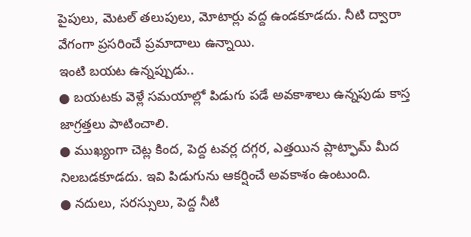పైపులు, మెటల్ తలుపులు, మోటార్లు వద్ద ఉండకూడదు. నీటి ద్వారా వేగంగా ప్రసరించే ప్రమాదాలు ఉన్నాయి.
ఇంటి బయట ఉన్నప్పుడు..
● బయటకు వెళ్లే సమయాల్లో పిడుగు పడే అవకాశాలు ఉన్నపుడు కాస్త జాగ్రత్తలు పాటించాలి.
● ముఖ్యంగా చెట్ల కింద, పెద్ద టవర్ల దగ్గర, ఎత్తయిన ప్లాట్ఫామ్ మీద నిలబడకూడదు. ఇవి పిడుగును ఆకర్షించే అవకాశం ఉంటుంది.
● నదులు, సరస్సులు, పెద్ద నీటి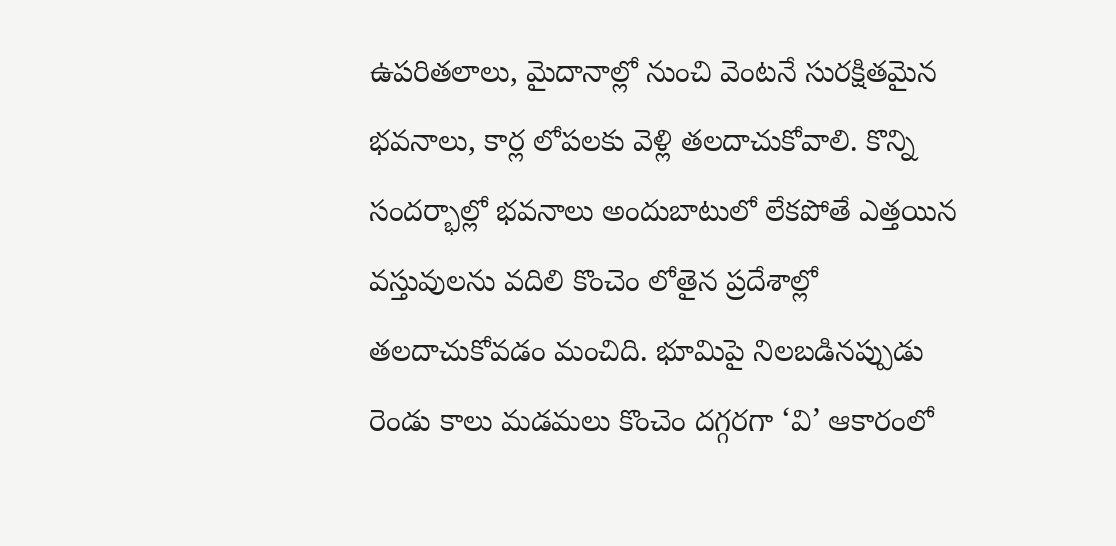ఉపరితలాలు, మైదానాల్లో నుంచి వెంటనే సురక్షితమైన భవనాలు, కార్ల లోపలకు వెళ్లి తలదాచుకోవాలి. కొన్ని సందర్భాల్లో భవనాలు అందుబాటులో లేకపోతే ఎత్తయిన వస్తువులను వదిలి కొంచెం లోతైన ప్రదేశాల్లో తలదాచుకోవడం మంచిది. భూమిపై నిలబడినప్పుడు రెండు కాలు మడమలు కొంచెం దగ్గరగా ‘వి’ ఆకారంలో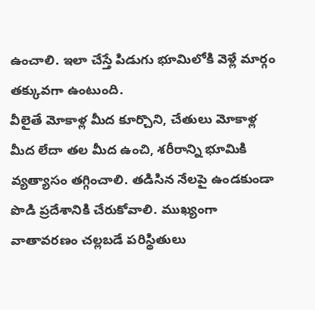ఉంచాలి. ఇలా చేస్తే పిడుగు భూమిలోకి వెళ్లే మార్గం తక్కువగా ఉంటుంది.
వీలైతే మోకాళ్ల మీద కూర్చొని, చేతులు మోకాళ్ల మీద లేదా తల మీద ఉంచి, శరీరాన్ని భూమికి వ్యత్యాసం తగ్గించాలి. తడిసిన నేలపై ఉండకుండా పొడి ప్రదేశానికి చేరుకోవాలి. ముఖ్యంగా వాతావరణం చల్లబడే పరిస్థితులు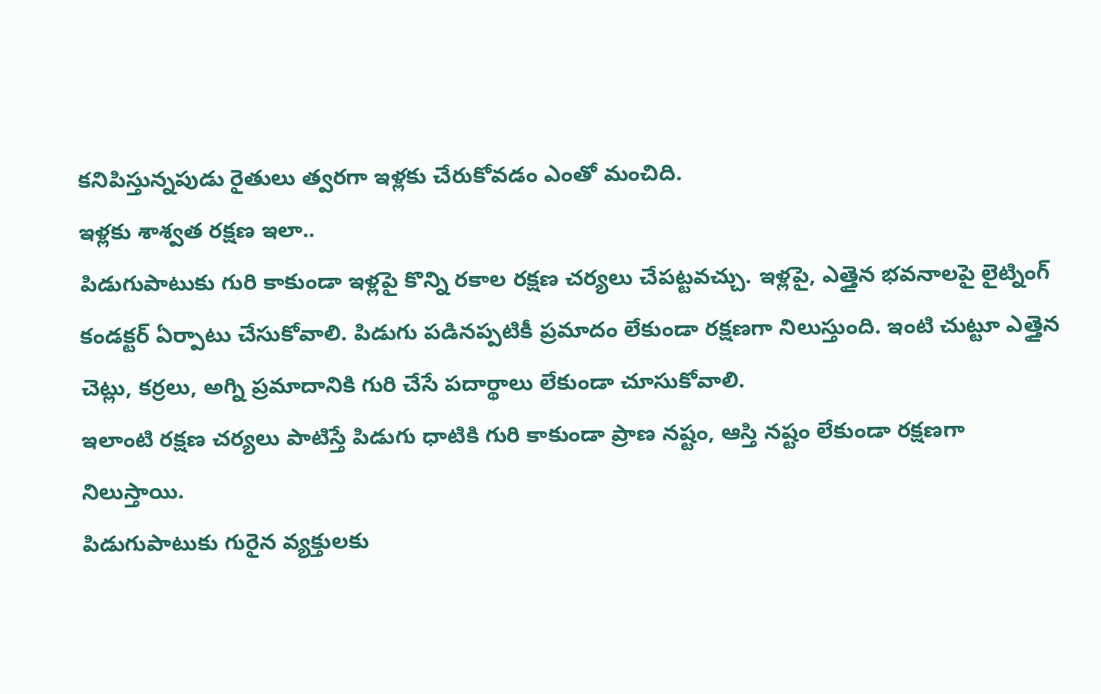కనిపిస్తున్నపుడు రైతులు త్వరగా ఇళ్లకు చేరుకోవడం ఎంతో మంచిది.
ఇళ్లకు శాశ్వత రక్షణ ఇలా..
పిడుగుపాటుకు గురి కాకుండా ఇళ్లపై కొన్ని రకాల రక్షణ చర్యలు చేపట్టవచ్చు. ఇళ్లపై, ఎత్తైన భవనాలపై లైట్నింగ్ కండక్టర్ ఏర్పాటు చేసుకోవాలి. పిడుగు పడినప్పటికీ ప్రమాదం లేకుండా రక్షణగా నిలుస్తుంది. ఇంటి చుట్టూ ఎత్తైన చెట్లు, కర్రలు, అగ్ని ప్రమాదానికి గురి చేసే పదార్థాలు లేకుండా చూసుకోవాలి.
ఇలాంటి రక్షణ చర్యలు పాటిస్తే పిడుగు ధాటికి గురి కాకుండా ప్రాణ నష్టం, ఆస్తి నష్టం లేకుండా రక్షణగా నిలుస్తాయి.
పిడుగుపాటుకు గురైన వ్యక్తులకు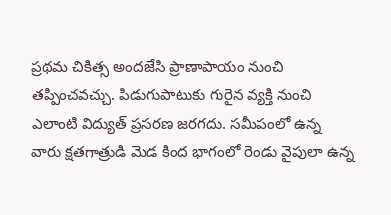ప్రథమ చికిత్స అందజేసి ప్రాణాపాయం నుంచి తప్పించవచ్చు. పిడుగుపాటుకు గురైన వ్యక్తి నుంచి ఎలాంటి విద్యుత్ ప్రసరణ జరగదు. సమీపంలో ఉన్న వారు క్షతగాత్రుడి మెడ కింద భాగంలో రెండు వైపులా ఉన్న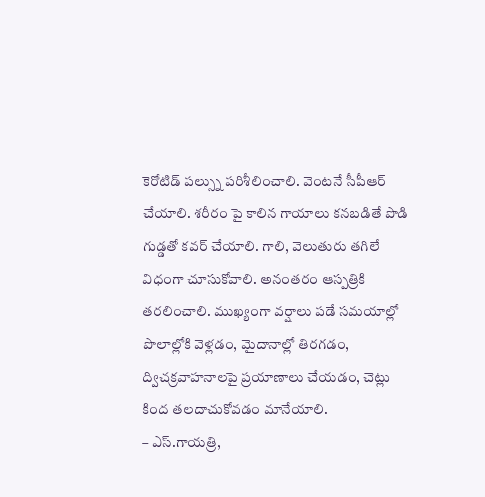కెరోటిడ్ పల్స్ను పరిశీలించాలి. వెంటనే సీపీఆర్ చేయాలి. శరీరం పై కాలిన గాయాలు కనబడితే పొడి గుడ్డతో కవర్ చేయాలి. గాలి, వెలుతురు తగిలే విధంగా చూసుకోవాలి. అనంతరం ఆస్పత్రికి తరలించాలి. ముఖ్యంగా వర్షాలు పడే సమయాల్లో పొలాల్లోకి వెళ్లడం, మైదానాల్లో తిరగడం, ద్విచక్రవాహనాలపై ప్రయాణాలు చేయడం, చెట్లు కింద తలదాచుకోవడం మానేయాలి.
– ఎస్.గాయత్రి,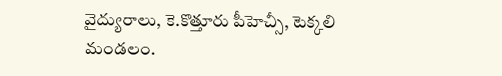వైద్యురాలు, కె.కొత్తూరు పీహెచ్సీ, టెక్కలి మండలం.